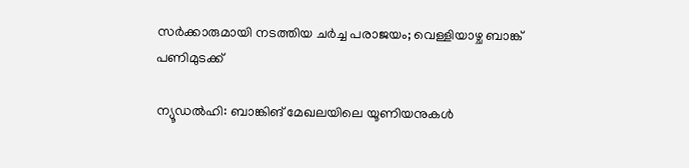സർക്കാരുമായി നടത്തിയ ചർച്ച പരാജയം; വെള്ളിയാഴ്ച ബാങ്ക് പണിമുടക്ക്

ന്യൂഡൽഹി: ബാങ്കിങ് മേഖലയിലെ യൂണിയനുകൾ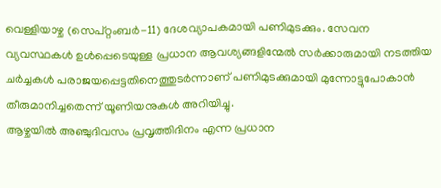വെള്ളിയാഴ്ച (സെപ്റ്റംബർ-11) ദേശവ്യാപകമായി പണിമുടക്കും. സേവന വ്യവസ്ഥകൾ ഉൾപ്പെടെയുള്ള പ്രധാന ആവശ്യങ്ങളിന്മേൽ സർക്കാരുമായി നടത്തിയ ചർച്ചകൾ പരാജയപ്പെട്ടതിനെത്തുടർന്നാണ് പണിമുടക്കുമായി മുന്നോട്ടുപോകാൻ തീരുമാനിച്ചതെന്ന് യൂണിയനുകൾ അറിയിച്ചു.
ആഴ്ചയിൽ അഞ്ചുദിവസം പ്രവൃത്തിദിനം എന്ന പ്രധാന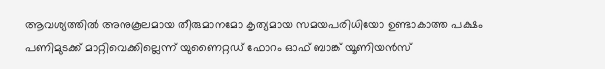ആവശ്യത്തിൽ അനുകൂലമായ തീരുമാനമോ കൃത്യമായ സമയപരിധിയോ ഉണ്ടാകാത്ത പക്ഷം പണിമുടക്ക് മാറ്റിവെക്കില്ലെന്ന് യുണൈറ്റഡ് ഫോറം ഓഫ് ബാങ്ക് യൂണിയൻസ്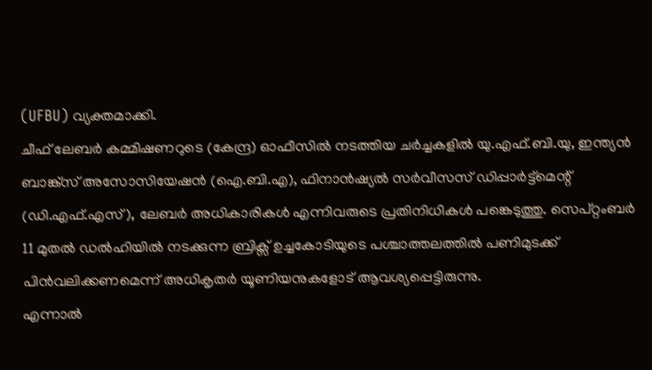(UFBU) വ്യക്തമാക്കി.
ചീഫ് ലേബർ കമ്മിഷണറുടെ (കേന്ദ്ര) ഓഫീസിൽ നടത്തിയ ചർച്ചകളിൽ യു.എഫ്.ബി.യു, ഇന്ത്യൻ ബാങ്ക്സ് അസോസിയേഷൻ (ഐ.ബി.എ), ഫിനാൻഷ്യൽ സർവീസസ് ഡിപ്പാർട്ട്മെന്റ് (ഡി.എഫ്.എസ്), ലേബർ അധികാരികൾ എന്നിവരുടെ പ്രതിനിധികൾ പങ്കെടുത്തു. സെപ്റ്റംബർ 11 മുതൽ ഡൽഹിയിൽ നടക്കുന്ന ബ്രിക്സ് ഉച്ചകോടിയുടെ പശ്ചാത്തലത്തിൽ പണിമുടക്ക് പിൻവലിക്കണമെന്ന് അധികൃതർ യൂണിയനുകളോട് ആവശ്യപ്പെട്ടിരുന്നു.
എന്നാൽ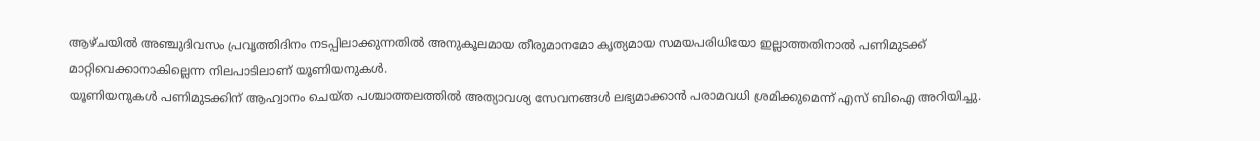ആഴ്ചയിൽ അഞ്ചുദിവസം പ്രവൃത്തിദിനം നടപ്പിലാക്കുന്നതിൽ അനുകൂലമായ തീരുമാനമോ കൃത്യമായ സമയപരിധിയോ ഇല്ലാത്തതിനാൽ പണിമുടക്ക് മാറ്റിവെക്കാനാകില്ലെന്ന നിലപാടിലാണ് യൂണിയനുകൾ.
യൂണിയനുകൾ പണിമുടക്കിന് ആഹ്വാനം ചെയ്ത പശ്ചാത്തലത്തിൽ അത്യാവശ്യ സേവനങ്ങൾ ലഭ്യമാക്കാൻ പരാമവധി ശ്രമിക്കുമെന്ന് എസ് ബിഐ അറിയിച്ചു.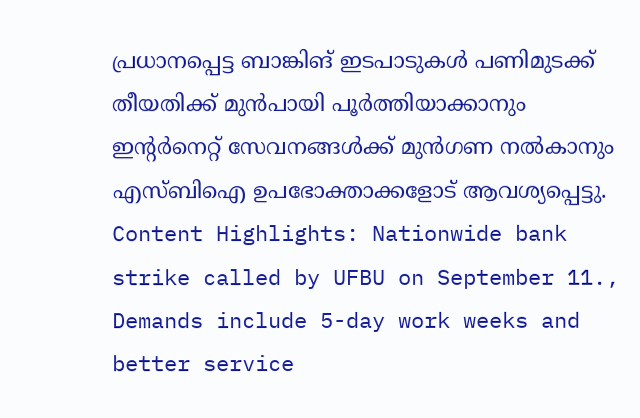പ്രധാനപ്പെട്ട ബാങ്കിങ് ഇടപാടുകൾ പണിമുടക്ക് തീയതിക്ക് മുൻപായി പൂർത്തിയാക്കാനും ഇന്റർനെറ്റ് സേവനങ്ങൾക്ക് മുൻഗണ നൽകാനും എസ്ബിഐ ഉപഭോക്താക്കളോട് ആവശ്യപ്പെട്ടു.
Content Highlights: Nationwide bank strike called by UFBU on September 11., Demands include 5-day work weeks and better service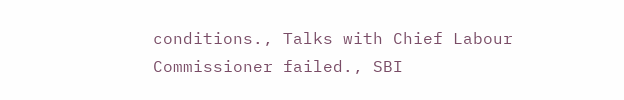conditions., Talks with Chief Labour Commissioner failed., SBI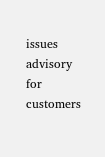issues advisory for customers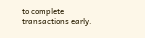to complete transactions early.